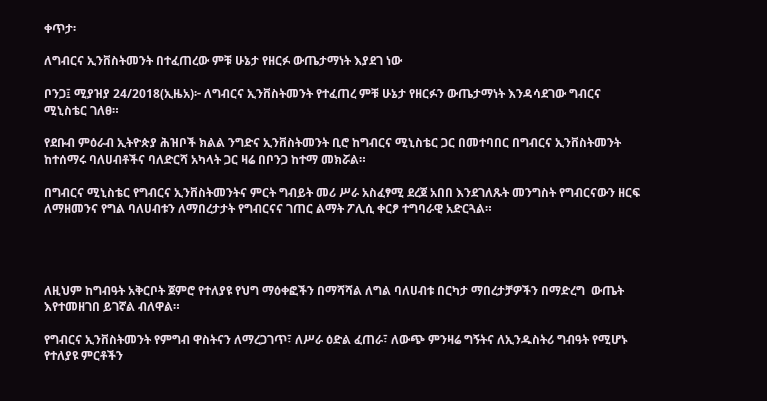ቀጥታ፡

ለግብርና ኢንቨስትመንት በተፈጠረው ምቹ ሁኔታ የዘርፉ ውጤታማነት እያደገ ነው

ቦንጋ፤ ሚያዝያ 24/2018(ኢዜአ)፦ ለግብርና ኢንቨስትመንት የተፈጠረ ምቹ ሁኔታ የዘርፉን ውጤታማነት እንዳሳደገው ግብርና ሚኒስቴር ገለፀ።

የደቡብ ምዕራብ ኢትዮጵያ ሕዝቦች ክልል ንግድና ኢንቨስትመንት ቢሮ ከግብርና ሚኒስቴር ጋር በመተባበር በግብርና ኢንቨስትመንት ከተሰማሩ ባለሀብቶችና ባለድርሻ አካላት ጋር ዛሬ በቦንጋ ከተማ መክሯል።

በግብርና ሚኒስቴር የግብርና ኢንቨስትመንትና ምርት ግብይት መሪ ሥራ አስፈፃሚ ደረጀ አበበ እንደገለጹት መንግስት የግብርናውን ዘርፍ ለማዘመንና የግል ባለሀብቱን ለማበረታታት የግብርናና ገጠር ልማት ፖሊሲ ቀርፆ ተግባራዊ አድርጓል።




ለዚህም ከግብዓት አቅርቦት ጀምሮ የተለያዩ የህግ ማዕቀፎችን በማሻሻል ለግል ባለሀብቱ በርካታ ማበረታቻዎችን በማድረግ  ውጤት እየተመዘገበ ይገኛል ብለዋል።

የግብርና ኢንቨስትመንት የምግብ ዋስትናን ለማረጋገጥ፣ ለሥራ ዕድል ፈጠራ፣ ለውጭ ምንዛሬ ግኝትና ለኢንዱስትሪ ግብዓት የሚሆኑ የተለያዩ ምርቶችን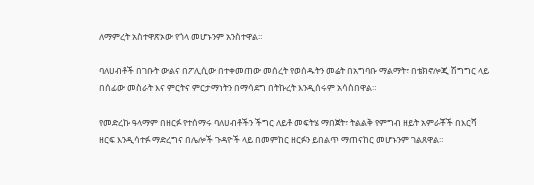ለማምረት አስተዋጽኦው የጎላ መሆኑንም አንስተዋል።

ባለሀብቶች በገቡት ውልና በፖሊሲው በተቀመጠው መሰረት የወሰዱትን መሬት በአግባቡ ማልማት፣ በቴክኖሎጂ ሽግግር ላይ በሰፊው መስራት እና ምርትና ምርታማነትን በማሳደግ በትኩረት እንዲሰሩም አሳስበዋል።

የመድረኩ ዓላማም በዘርፉ የተሰማሩ ባለሀብቶችን ችግር ለይቶ መፍትሄ ማበጀት፣ ትልልቅ የምግብ ዘይት አምራቾች በእርሻ ዘርፍ እንዲሳተፉ ማድረግና በሌሎች ጉዳዮች ላይ በመምከር ዘርፉን ይበልጥ ማጠናከር መሆኑንም ገልጸዋል።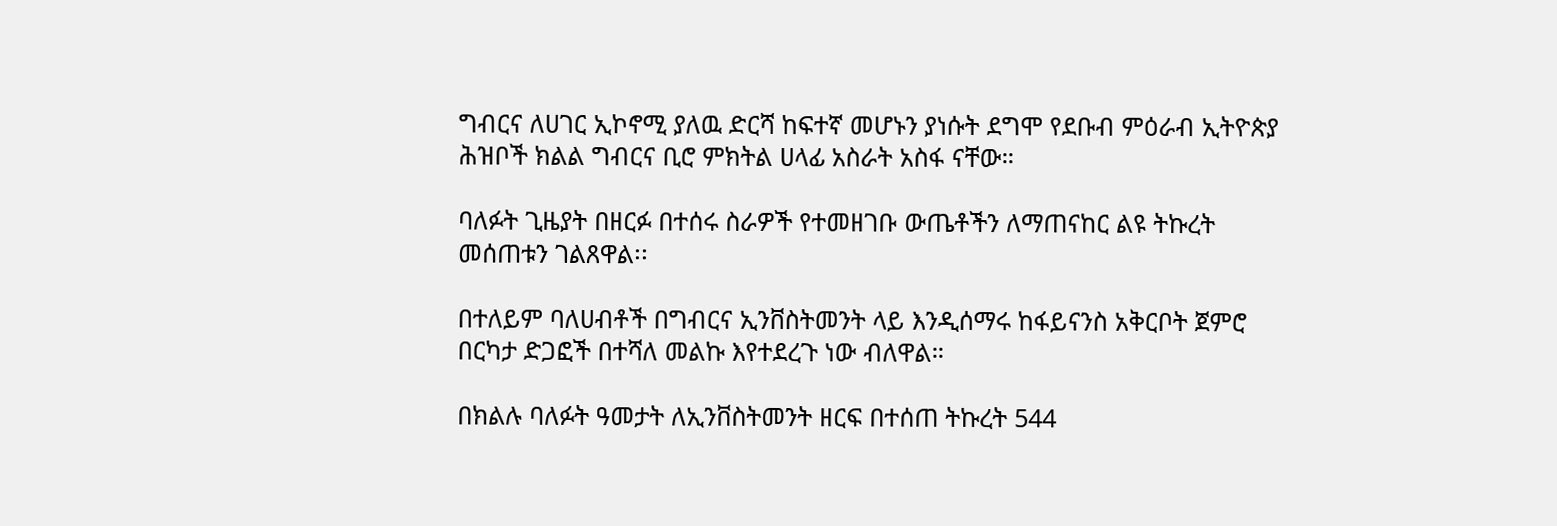ግብርና ለሀገር ኢኮኖሚ ያለዉ ድርሻ ከፍተኛ መሆኑን ያነሱት ደግሞ የደቡብ ምዕራብ ኢትዮጵያ ሕዝቦች ክልል ግብርና ቢሮ ምክትል ሀላፊ አስራት አስፋ ናቸው።

ባለፉት ጊዜያት በዘርፉ በተሰሩ ስራዎች የተመዘገቡ ውጤቶችን ለማጠናከር ልዩ ትኩረት መሰጠቱን ገልጸዋል፡፡

በተለይም ባለሀብቶች በግብርና ኢንቨስትመንት ላይ እንዲሰማሩ ከፋይናንስ አቅርቦት ጀምሮ በርካታ ድጋፎች በተሻለ መልኩ እየተደረጉ ነው ብለዋል።

በክልሉ ባለፉት ዓመታት ለኢንቨስትመንት ዘርፍ በተሰጠ ትኩረት 544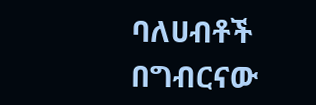ባለሀብቶች በግብርናው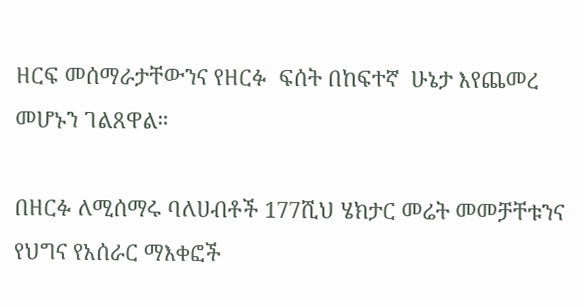ዘርፍ መሰማራታቸውንና የዘርፉ  ፍሰት በከፍተኛ  ሁኔታ እየጨመረ መሆኑን ገልጸዋል።

በዘርፉ ለሚሰማሩ ባለሀብቶች 177ሺህ ሄክታር መሬት መመቻቸቱንና የህግና የአሰራር ማእቀፎች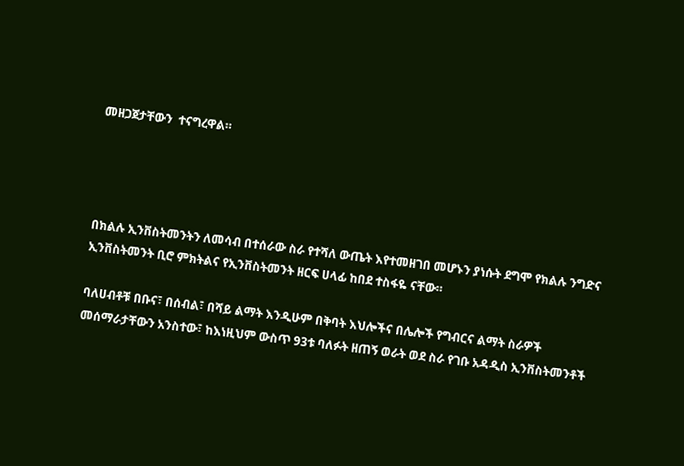መዘጋጀታቸውን  ተናግረዋል።




በክልሉ ኢንቨስትመንትን ለመሳብ በተሰራው ስራ የተሻለ ውጤት እየተመዘገበ መሆኑን ያነሱት ደግሞ የክልሉ ንግድና ኢንቨስትመንት ቢሮ ምክትልና የኢንቨስትመንት ዘርፍ ሀላፊ ከበደ ተስፋዬ ናቸው።

ባለሀብቶቹ በቡና፣ በሰብል፣ በሻይ ልማት እንዲሁም በቅባት እህሎችና በሌሎች የግብርና ልማት ስራዎች መሰማራታቸውን አንስተው፣ ከእነዚህም ውስጥ 93ቱ ባለፉት ዘጠኝ ወራት ወደ ስራ የገቡ አዳዲስ ኢንቨስትመንቶች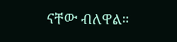ናቸው ብለዋል።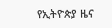የኢትዮጵያ ዜና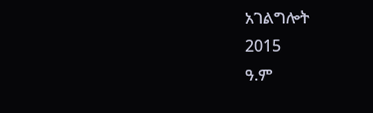አገልግሎት
2015
ዓ.ም